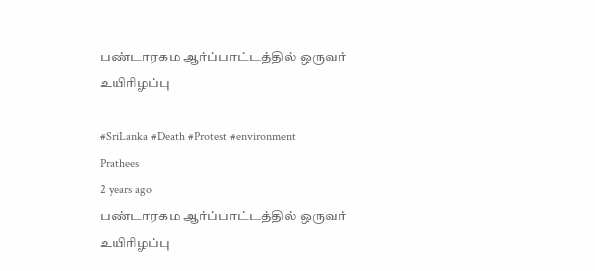பண்டாரகம ஆர்ப்பாட்டத்தில் ஒருவர் உயிரிழப்பு

#SriLanka #Death #Protest #environment
Prathees
2 years ago
பண்டாரகம ஆர்ப்பாட்டத்தில் ஒருவர் உயிரிழப்பு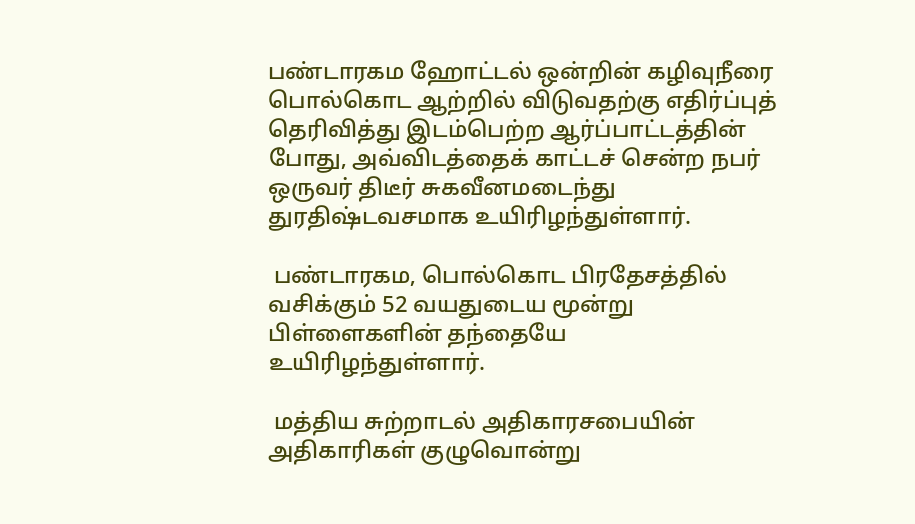பண்டாரகம ஹோட்டல் ஒன்றின் கழிவுநீரை பொல்கொட ஆற்றில் விடுவதற்கு எதிர்ப்புத் தெரிவித்து இடம்பெற்ற ஆர்ப்பாட்டத்தின் போது, அவ்விடத்தைக் காட்டச் சென்ற நபர் ஒருவர் திடீர் சுகவீனமடைந்து துரதிஷ்டவசமாக உயிரிழந்துள்ளார்.

 பண்டாரகம, பொல்கொட பிரதேசத்தில் வசிக்கும் 52 வயதுடைய மூன்று பிள்ளைகளின் தந்தையே உயிரிழந்துள்ளார்.

 மத்திய சுற்றாடல் அதிகாரசபையின் அதிகாரிகள் குழுவொன்று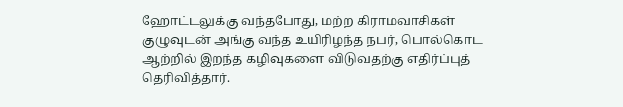ஹோட்டலுக்கு வந்தபோது, மற்ற கிராமவாசிகள் குழுவுடன் அங்கு வந்த உயிரிழந்த நபர், பொல்கொட ஆற்றில் இறந்த கழிவுகளை விடுவதற்கு எதிர்ப்புத் தெரிவித்தார்.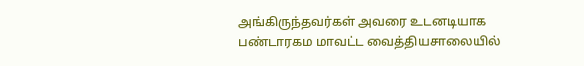அங்கிருந்தவர்கள் அவரை உடனடியாக பண்டாரகம மாவட்ட வைத்தியசாலையில்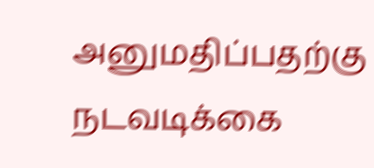அனுமதிப்பதற்கு நடவடிக்கை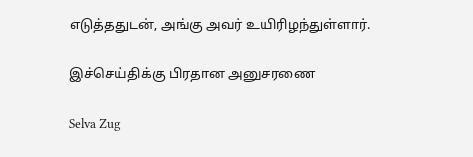எடுத்ததுடன், அங்கு அவர் உயிரிழந்துள்ளார்.

இச்செய்திக்கு பிரதான அனுசரணை

Selva Zug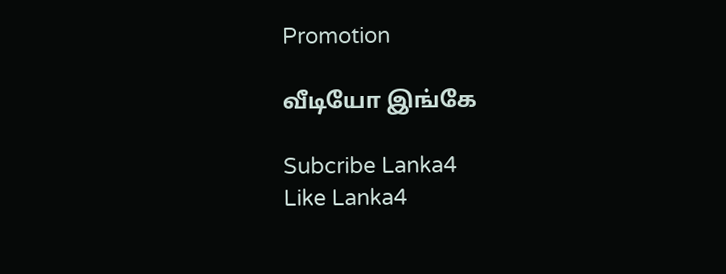Promotion

வீடியோ இங்கே

Subcribe Lanka4
Like Lanka4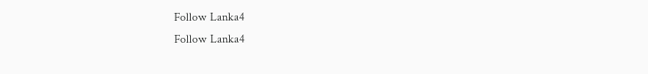Follow Lanka4
Follow Lanka4